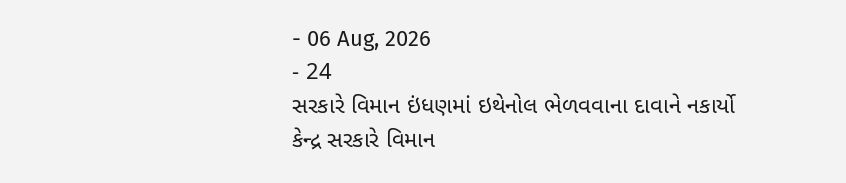- 06 Aug, 2026
- 24
સરકારે વિમાન ઇંધણમાં ઇથેનોલ ભેળવવાના દાવાને નકાર્યો
કેન્દ્ર સરકારે વિમાન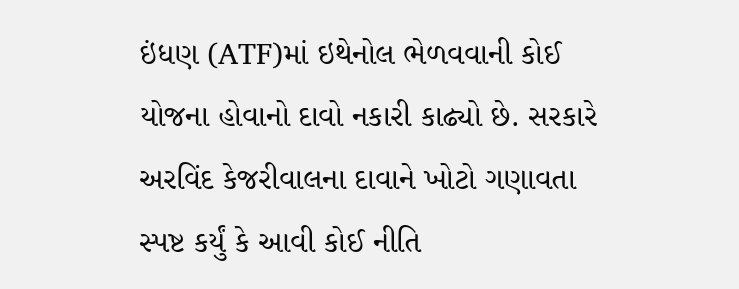ઇંધણ (ATF)માં ઇથેનોલ ભેળવવાની કોઈ યોજના હોવાનો દાવો નકારી કાઢ્યો છે. સરકારે અરવિંદ કેજરીવાલના દાવાને ખોટો ગણાવતા સ્પષ્ટ કર્યું કે આવી કોઈ નીતિ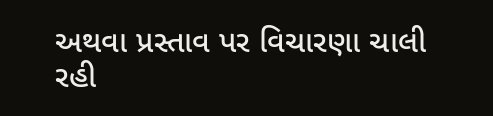અથવા પ્રસ્તાવ પર વિચારણા ચાલી રહી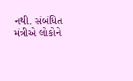નથી. સંબંધિત મંત્રીએ લોકોને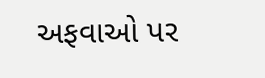અફવાઓ પર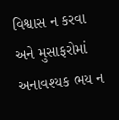વિશ્વાસ ન કરવા અને મુસાફરોમાં અનાવશ્યક ભય ન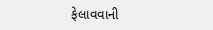ફેલાવવાની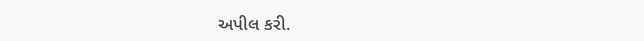અપીલ કરી.